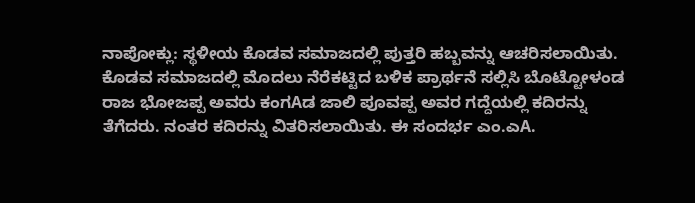ನಾಪೋಕ್ಲು: ಸ್ಥಳೀಯ ಕೊಡವ ಸಮಾಜದಲ್ಲಿ ಪುತ್ತರಿ ಹಬ್ಬವನ್ನು ಆಚರಿಸಲಾಯಿತು. ಕೊಡವ ಸಮಾಜದಲ್ಲಿ ಮೊದಲು ನೆರೆಕಟ್ಟಿದ ಬಳಿಕ ಪ್ರಾರ್ಥನೆ ಸಲ್ಲಿಸಿ ಬೊಟ್ಟೋಳಂಡ ರಾಜ ಭೋಜಪ್ಪ ಅವರು ಕಂಗAಡ ಜಾಲಿ ಪೂವಪ್ಪ ಅವರ ಗದ್ದೆಯಲ್ಲಿ ಕದಿರನ್ನು ತೆಗೆದರು. ನಂತರ ಕದಿರನ್ನು ವಿತರಿಸಲಾಯಿತು. ಈ ಸಂದರ್ಭ ಎಂ.ಎA.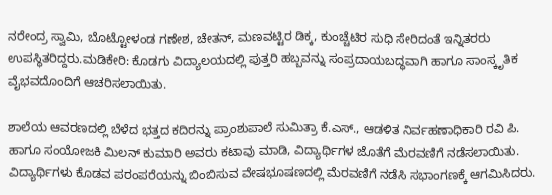ನರೇಂದ್ರ ಸ್ವಾಮಿ, ಬೊಟ್ಟೋಳಂಡ ಗಣೇಶ, ಚೇತನ್, ಮಣವಟ್ಟಿರ ಡಿಕ್ಕ, ಕುಂಚ್ಚೆಟಿರ ಸುಧಿ ಸೇರಿದಂತೆ ಇನ್ನಿತರರು ಉಪಸ್ಥಿತರಿದ್ದರು.ಮಡಿಕೇರಿ: ಕೊಡಗು ವಿದ್ಯಾಲಯದಲ್ಲಿ ಪುತ್ತರಿ ಹಬ್ಬವನ್ನು ಸಂಪ್ರದಾಯಬದ್ಧವಾಗಿ ಹಾಗೂ ಸಾಂಸ್ಕೃತಿಕ ವೈಭವದೊಂದಿಗೆ ಆಚರಿಸಲಾಯಿತು.

ಶಾಲೆಯ ಆವರಣದಲ್ಲಿ ಬೆಳೆದ ಭತ್ತದ ಕದಿರನ್ನು ಪ್ರಾಂಶುಪಾಲೆ ಸುಮಿತ್ರಾ ಕೆ.ಎಸ್., ಆಡಳಿತ ನಿರ್ವಹಣಾಧಿಕಾರಿ ರವಿ ಪಿ. ಹಾಗೂ ಸಂಯೋಜಕಿ ಮಿಲನ್ ಕುಮಾರಿ ಅವರು ಕಟಾವು ಮಾಡಿ, ವಿದ್ಯಾರ್ಥಿಗಳ ಜೊತೆಗೆ ಮೆರವಣಿಗೆ ನಡೆಸಲಾಯಿತು. ವಿದ್ಯಾರ್ಥಿಗಳು ಕೊಡವ ಪರಂಪರೆಯನ್ನು ಬಿಂಬಿಸುವ ವೇಷಭೂಷಣದಲ್ಲಿ ಮೆರವಣಿಗೆ ನಡೆಸಿ ಸಭಾಂಗಣಕ್ಕೆ ಆಗಮಿಸಿದರು.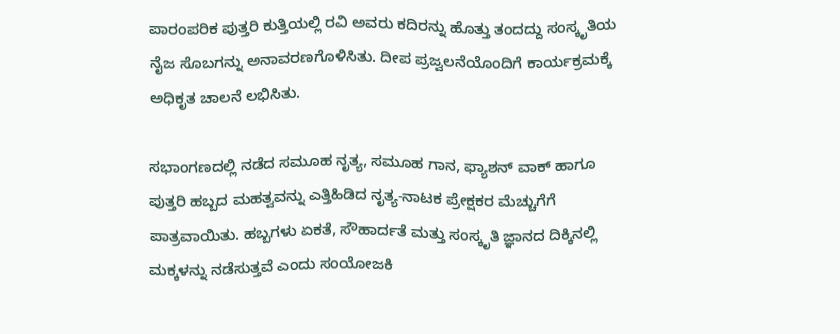ಪಾರಂಪರಿಕ ಪುತ್ತರಿ ಕುತ್ತಿಯಲ್ಲಿ ರವಿ ಅವರು ಕದಿರನ್ನು ಹೊತ್ತು ತಂದದ್ದು ಸಂಸ್ಕೃತಿಯ ನೈಜ ಸೊಬಗನ್ನು ಅನಾವರಣಗೊಳಿಸಿತು. ದೀಪ ಪ್ರಜ್ವಲನೆಯೊಂದಿಗೆ ಕಾರ್ಯಕ್ರಮಕ್ಕೆ ಅಧಿಕೃತ ಚಾಲನೆ ಲಭಿಸಿತು.

ಸಭಾಂಗಣದಲ್ಲಿ ನಡೆದ ಸಮೂಹ ನೃತ್ಯ, ಸಮೂಹ ಗಾನ, ಫ್ಯಾಶನ್ ವಾಕ್ ಹಾಗೂ ಪುತ್ತರಿ ಹಬ್ಬದ ಮಹತ್ವವನ್ನು ಎತ್ತಿಹಿಡಿದ ನೃತ್ಯ-ನಾಟಕ ಪ್ರೇಕ್ಷಕರ ಮೆಚ್ಚುಗೆಗೆ ಪಾತ್ರವಾಯಿತು. ಹಬ್ಬಗಳು ಏಕತೆ, ಸೌಹಾರ್ದತೆ ಮತ್ತು ಸಂಸ್ಕೃತಿ ಜ್ಞಾನದ ದಿಕ್ಕಿನಲ್ಲಿ ಮಕ್ಕಳನ್ನು ನಡೆಸುತ್ತವೆ ಎಂದು ಸಂಯೋಜಕಿ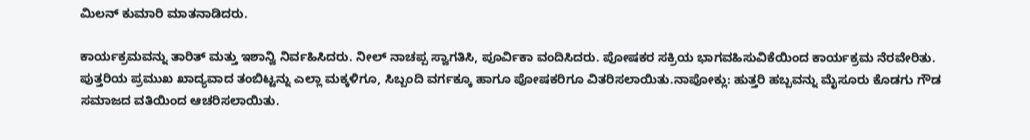ಮಿಲನ್ ಕುಮಾರಿ ಮಾತನಾಡಿದರು.

ಕಾರ್ಯಕ್ರಮವನ್ನು ತಾರಿತ್ ಮತ್ತು ಇಶಾನ್ವಿ ನಿರ್ವಹಿಸಿದರು. ನೀಲ್ ನಾಚಪ್ಪ ಸ್ವಾಗತಿಸಿ, ಪೂರ್ವಿಕಾ ವಂದಿಸಿದರು. ಪೋಷಕರ ಸಕ್ರಿಯ ಭಾಗವಹಿಸುವಿಕೆಯಿಂದ ಕಾರ್ಯಕ್ರಮ ನೆರವೇರಿತು. ಪುತ್ತರಿಯ ಪ್ರಮುಖ ಖಾದ್ಯವಾದ ತಂಬಿಟ್ಟನ್ನು ಎಲ್ಲಾ ಮಕ್ಕಳಿಗೂ, ಸಿಬ್ಬಂದಿ ವರ್ಗಕ್ಕೂ ಹಾಗೂ ಪೋಷಕರಿಗೂ ವಿತರಿಸಲಾಯಿತು.ನಾಪೋಕ್ಲು: ಹುತ್ತರಿ ಹಬ್ಬವನ್ನು ಮೈಸೂರು ಕೊಡಗು ಗೌಡ ಸಮಾಜದ ವತಿಯಿಂದ ಆಚರಿಸಲಾಯಿತು.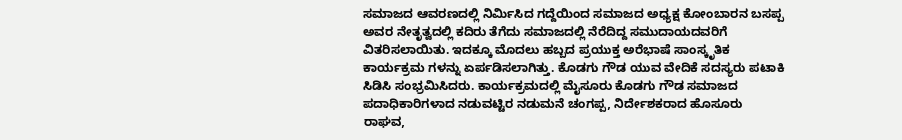ಸಮಾಜದ ಆವರಣದಲ್ಲಿ ನಿರ್ಮಿಸಿದ ಗದ್ದೆಯಿಂದ ಸಮಾಜದ ಅಧ್ಯಕ್ಷ ಕೋಂಬಾರನ ಬಸಪ್ಪ ಅವರ ನೇತೃತ್ವದಲ್ಲಿ ಕದಿರು ತೆಗೆದು ಸಮಾಜದಲ್ಲಿ ನೆರೆದಿದ್ದ ಸಮುದಾಯದವರಿಗೆ ವಿತರಿಸಲಾಯಿತು. ಇದಕ್ಕೂ ಮೊದಲು ಹಬ್ಬದ ಪ್ರಯುಕ್ತ ಅರೆಭಾಷೆ ಸಾಂಸ್ಕೃತಿಕ ಕಾರ್ಯಕ್ರಮ ಗಳನ್ನು ಏರ್ಪಡಿಸಲಾಗಿತ್ತು. ಕೊಡಗು ಗೌಡ ಯುವ ವೇದಿಕೆ ಸದಸ್ಯರು ಪಟಾಕಿ ಸಿಡಿಸಿ ಸಂಭ್ರಮಿಸಿದರು. ಕಾರ್ಯಕ್ರಮದಲ್ಲಿ ಮೈಸೂರು ಕೊಡಗು ಗೌಡ ಸಮಾಜದ ಪದಾಧಿಕಾರಿಗಳಾದ ನಡುವಟ್ಟಿರ ನಡುಮನೆ ಚಂಗಪ್ಪ, ನಿರ್ದೇಶಕರಾದ ಹೊಸೂರು ರಾಘವ,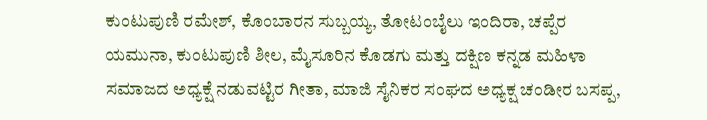ಕುಂಟುಪುಣಿ ರಮೇಶ್, ಕೊಂಬಾರನ ಸುಬ್ಬಯ್ಯ, ತೋಟಂಬೈಲು ಇಂದಿರಾ, ಚಪ್ಪೆರ ಯಮುನಾ, ಕುಂಟುಪುಣಿ ಶೀಲ, ಮೈಸೂರಿನ ಕೊಡಗು ಮತ್ತು ದಕ್ಷಿಣ ಕನ್ನಡ ಮಹಿಳಾ ಸಮಾಜದ ಅಧ್ಯಕ್ಷೆ ನಡುವಟ್ಟಿರ ಗೀತಾ, ಮಾಜಿ ಸೈನಿಕರ ಸಂಘದ ಅಧ್ಯಕ್ಷ ಚಂಡೀರ ಬಸಪ್ಪ,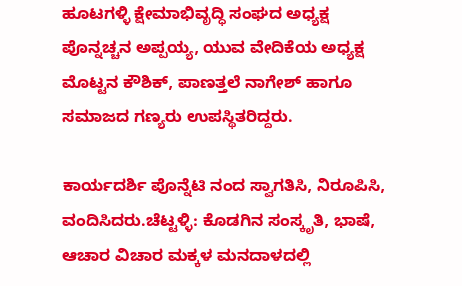ಹೂಟಗಳ್ಳಿ ಕ್ಷೇಮಾಭಿವೃದ್ಧಿ ಸಂಘದ ಅಧ್ಯಕ್ಷ ಪೊನ್ನಚ್ಚನ ಅಪ್ಪಯ್ಯ, ಯುವ ವೇದಿಕೆಯ ಅಧ್ಯಕ್ಷ ಮೊಟ್ಟನ ಕೌಶಿಕ್, ಪಾಣತ್ತಲೆ ನಾಗೇಶ್ ಹಾಗೂ ಸಮಾಜದ ಗಣ್ಯರು ಉಪಸ್ಥಿತರಿದ್ದರು.

ಕಾರ್ಯದರ್ಶಿ ಪೊನ್ನೆಟಿ ನಂದ ಸ್ವಾಗತಿಸಿ, ನಿರೂಪಿಸಿ, ವಂದಿಸಿದರು.ಚೆಟ್ಟಳ್ಳಿ: ಕೊಡಗಿನ ಸಂಸ್ಕೃತಿ, ಭಾಷೆ, ಆಚಾರ ವಿಚಾರ ಮಕ್ಕಳ ಮನದಾಳದಲ್ಲಿ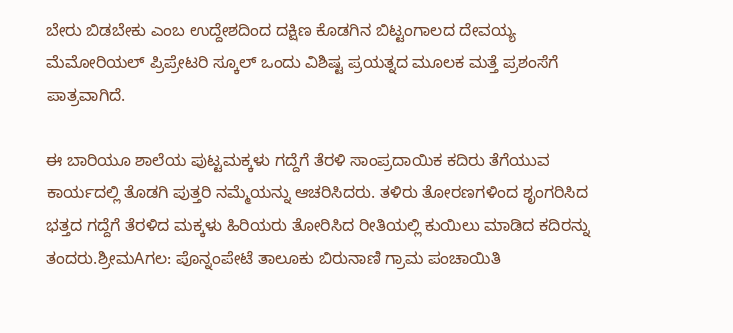ಬೇರು ಬಿಡಬೇಕು ಎಂಬ ಉದ್ದೇಶದಿಂದ ದಕ್ಷಿಣ ಕೊಡಗಿನ ಬಿಟ್ಟಂಗಾಲದ ದೇವಯ್ಯ ಮೆಮೋರಿಯಲ್ ಪ್ರಿಪ್ರೇಟರಿ ಸ್ಕೂಲ್ ಒಂದು ವಿಶಿಷ್ಟ ಪ್ರಯತ್ನದ ಮೂಲಕ ಮತ್ತೆ ಪ್ರಶಂಸೆಗೆ ಪಾತ್ರವಾಗಿದೆ.

ಈ ಬಾರಿಯೂ ಶಾಲೆಯ ಪುಟ್ಟಮಕ್ಕಳು ಗದ್ದೆಗೆ ತೆರಳಿ ಸಾಂಪ್ರದಾಯಿಕ ಕದಿರು ತೆಗೆಯುವ ಕಾರ್ಯದಲ್ಲಿ ತೊಡಗಿ ಪುತ್ತರಿ ನಮ್ಮೆಯನ್ನು ಆಚರಿಸಿದರು. ತಳಿರು ತೋರಣಗಳಿಂದ ಶೃಂಗರಿಸಿದ ಭತ್ತದ ಗದ್ದೆಗೆ ತೆರಳಿದ ಮಕ್ಕಳು ಹಿರಿಯರು ತೋರಿಸಿದ ರೀತಿಯಲ್ಲಿ ಕುಯಿಲು ಮಾಡಿದ ಕದಿರನ್ನು ತಂದರು.ಶ್ರೀಮAಗಲ: ಪೊನ್ನಂಪೇಟೆ ತಾಲೂಕು ಬಿರುನಾಣಿ ಗ್ರಾಮ ಪಂಚಾಯಿತಿ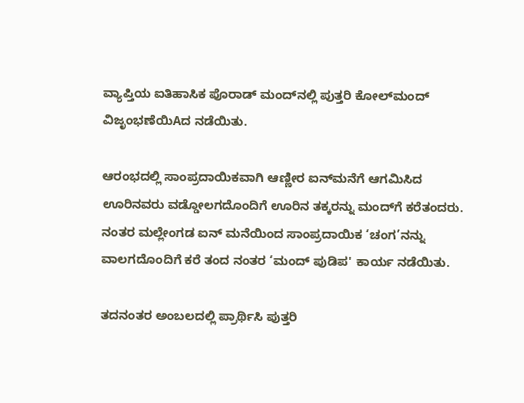ವ್ಯಾಪ್ತಿಯ ಐತಿಹಾಸಿಕ ಪೊರಾಡ್ ಮಂದ್‌ನಲ್ಲಿ ಪುತ್ತರಿ ಕೋಲ್‌ಮಂದ್ ವಿಜೃಂಭಣೆಯಿAದ ನಡೆಯಿತು.

ಆರಂಭದಲ್ಲಿ ಸಾಂಪ್ರದಾಯಿಕವಾಗಿ ಆಣ್ಣೀರ ಐನ್‌ಮನೆಗೆ ಆಗಮಿಸಿದ ಊರಿನವರು ವಡ್ಡೋಲಗದೊಂದಿಗೆ ಊರಿನ ತಕ್ಕರನ್ನು ಮಂದ್‌ಗೆ ಕರೆತಂದರು. ನಂತರ ಮಲ್ಲೇಂಗಡ ಐನ್ ಮನೆಯಿಂದ ಸಾಂಪ್ರದಾಯಿಕ ‘ಚಂಗ’ನನ್ನು ವಾಲಗದೊಂದಿಗೆ ಕರೆ ತಂದ ನಂತರ ‘ಮಂದ್ ಪುಡಿಪ' ಕಾರ್ಯ ನಡೆಯಿತು.

ತದನಂತರ ಅಂಬಲದಲ್ಲಿ ಪ್ರಾರ್ಥಿಸಿ ಪುತ್ತರಿ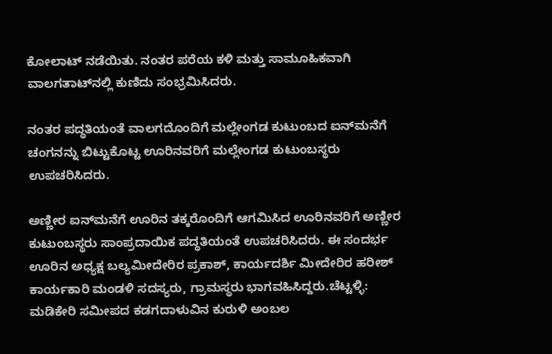ಕೋಲಾಟ್ ನಡೆಯಿತು. ನಂತರ ಪರೆಯ ಕಳಿ ಮತ್ತು ಸಾಮೂಹಿಕವಾಗಿ ವಾಲಗತಾಟ್‌ನಲ್ಲಿ ಕುಣಿದು ಸಂಭ್ರಮಿಸಿದರು.

ನಂತರ ಪದ್ಧತಿಯಂತೆ ವಾಲಗದೊಂದಿಗೆ ಮಲ್ಲೇಂಗಡ ಕುಟುಂಬದ ಐನ್‌ಮನೆಗೆ ಚಂಗನನ್ನು ಬಿಟ್ಟುಕೊಟ್ಟ ಊರಿನವರಿಗೆ ಮಲ್ಲೇಂಗಡ ಕುಟುಂಬಸ್ಥರು ಉಪಚರಿಸಿದರು.

ಅಣ್ಣೀರ ಐನ್‌ಮನೆಗೆ ಊರಿನ ತಕ್ಕರೊಂದಿಗೆ ಆಗಮಿಸಿದ ಊರಿನವರಿಗೆ ಅಣ್ಣೀರ ಕುಟುಂಬಸ್ಥರು ಸಾಂಪ್ರದಾಯಿಕ ಪದ್ಧತಿಯಂತೆ ಉಪಚರಿಸಿದರು. ಈ ಸಂದರ್ಭ ಊರಿನ ಅಧ್ಯಕ್ಷ ಬಲ್ಯಮೀದೇರಿರ ಪ್ರಕಾಶ್, ಕಾರ್ಯದರ್ಶಿ ಮೀದೇರಿರ ಹರೀಶ್ ಕಾರ್ಯಕಾರಿ ಮಂಡಳಿ ಸದಸ್ಯರು, ಗ್ರಾಮಸ್ಥರು ಭಾಗವಹಿಸಿದ್ದರು.ಚೆಟ್ಟಳ್ಳಿ: ಮಡಿಕೇರಿ ಸಮೀಪದ ಕಡಗದಾಳುವಿನ ಕುರುಳಿ ಅಂಬಲ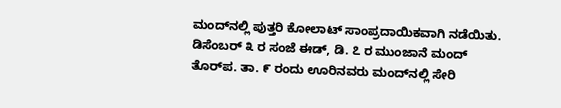ಮಂದ್‌ನಲ್ಲಿ ಪುತ್ತರಿ ಕೋಲಾಟ್ ಸಾಂಪ್ರದಾಯಿಕವಾಗಿ ನಡೆಯಿತು. ಡಿಸೆಂಬರ್ ೩ ರ ಸಂಜೆ ಈಡ್, ಡಿ. ೭ ರ ಮುಂಜಾನೆ ಮಂದ್ ತೊರ್‌ಪ. ತಾ. ೯ ರಂದು ಊರಿನವರು ಮಂದ್‌ನಲ್ಲಿ ಸೇರಿ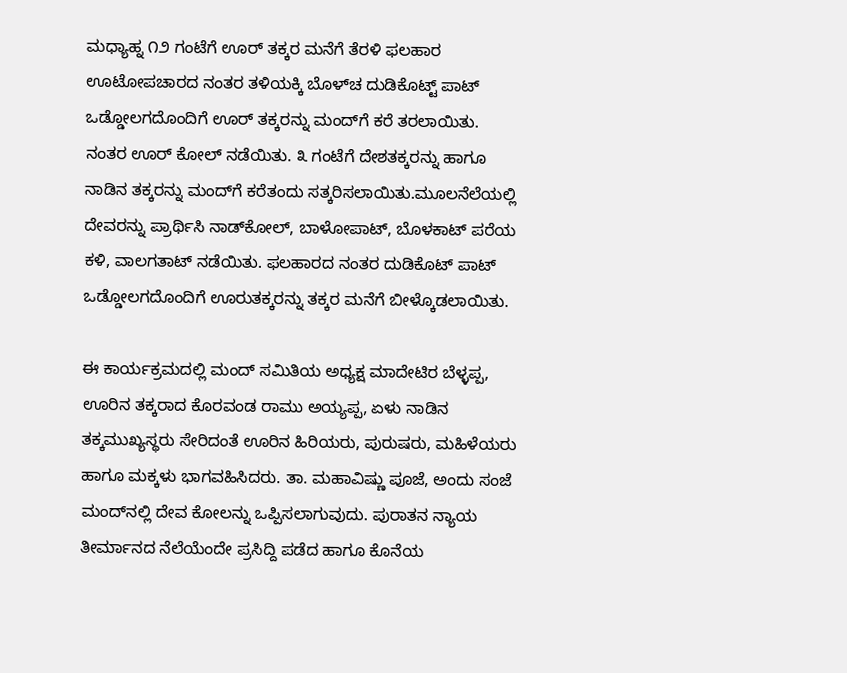ಮಧ್ಯಾಹ್ನ ೧೨ ಗಂಟೆಗೆ ಊರ್ ತಕ್ಕರ ಮನೆಗೆ ತೆರಳಿ ಫಲಹಾರ ಊಟೋಪಚಾರದ ನಂತರ ತಳಿಯಕ್ಕಿ ಬೊಳ್‌ಚ ದುಡಿಕೊಟ್ಟ್ ಪಾಟ್ ಒಡ್ಡೋಲಗದೊಂದಿಗೆ ಊರ್ ತಕ್ಕರನ್ನು ಮಂದ್‌ಗೆ ಕರೆ ತರಲಾಯಿತು. ನಂತರ ಊರ್ ಕೋಲ್ ನಡೆಯಿತು. ೩ ಗಂಟೆಗೆ ದೇಶತಕ್ಕರನ್ನು ಹಾಗೂ ನಾಡಿನ ತಕ್ಕರನ್ನು ಮಂದ್‌ಗೆ ಕರೆತಂದು ಸತ್ಕರಿಸಲಾಯಿತು.ಮೂಲನೆಲೆಯಲ್ಲಿ ದೇವರನ್ನು ಪ್ರಾರ್ಥಿಸಿ ನಾಡ್‌ಕೋಲ್, ಬಾಳೋಪಾಟ್, ಬೊಳಕಾಟ್ ಪರೆಯ ಕಳಿ, ವಾಲಗತಾಟ್ ನಡೆಯಿತು. ಫಲಹಾರದ ನಂತರ ದುಡಿಕೊಟ್ ಪಾಟ್ ಒಡ್ಡೋಲಗದೊಂದಿಗೆ ಊರುತಕ್ಕರನ್ನು ತಕ್ಕರ ಮನೆಗೆ ಬೀಳ್ಕೊಡಲಾಯಿತು.

ಈ ಕಾರ್ಯಕ್ರಮದಲ್ಲಿ ಮಂದ್ ಸಮಿತಿಯ ಅಧ್ಯಕ್ಷ ಮಾದೇಟಿರ ಬೆಳ್ಳಪ್ಪ, ಊರಿನ ತಕ್ಕರಾದ ಕೊರವಂಡ ರಾಮು ಅಯ್ಯಪ್ಪ, ಏಳು ನಾಡಿನ ತಕ್ಕಮುಖ್ಯಸ್ಥರು ಸೇರಿದಂತೆ ಊರಿನ ಹಿರಿಯರು, ಪುರುಷರು, ಮಹಿಳೆಯರು ಹಾಗೂ ಮಕ್ಕಳು ಭಾಗವಹಿಸಿದರು. ತಾ. ಮಹಾವಿಷ್ಣು ಪೂಜೆ, ಅಂದು ಸಂಜೆ ಮಂದ್‌ನಲ್ಲಿ ದೇವ ಕೋಲನ್ನು ಒಪ್ಪಿಸಲಾಗುವುದು. ಪುರಾತನ ನ್ಯಾಯ ತೀರ್ಮಾನದ ನೆಲೆಯೆಂದೇ ಪ್ರಸಿದ್ದಿ ಪಡೆದ ಹಾಗೂ ಕೊನೆಯ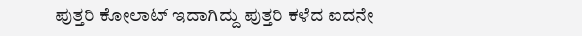ಪುತ್ತರಿ ಕೋಲಾಟ್ ಇದಾಗಿದ್ದು ಪುತ್ತರಿ ಕಳೆದ ಐದನೇ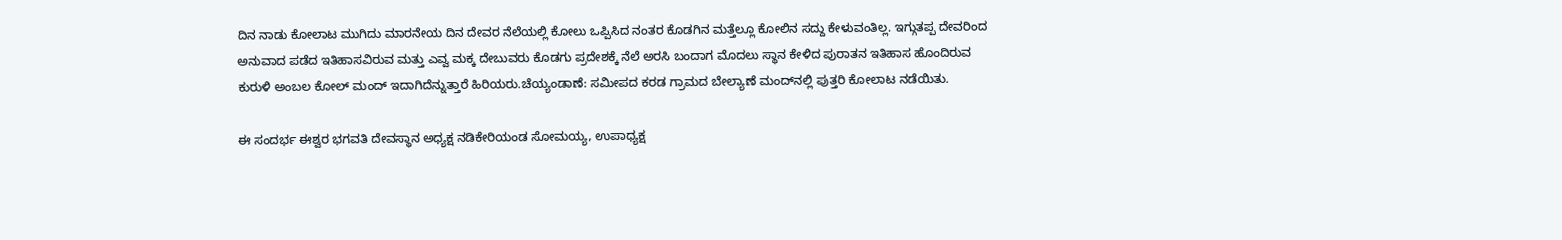ದಿನ ನಾಡು ಕೋಲಾಟ ಮುಗಿದು ಮಾರನೇಯ ದಿನ ದೇವರ ನೆಲೆಯಲ್ಲಿ ಕೋಲು ಒಪ್ಪಿಸಿದ ನಂತರ ಕೊಡಗಿನ ಮತ್ತೆಲ್ಲೂ ಕೋಲಿನ ಸದ್ದು ಕೇಳುವಂತಿಲ್ಲ. ಇಗ್ಗುತಪ್ಪ ದೇವರಿಂದ ಅನುವಾದ ಪಡೆದ ಇತಿಹಾಸವಿರುವ ಮತ್ತು ಎವ್ವ ಮಕ್ಕ ದೇಬುವರು ಕೊಡಗು ಪ್ರದೇಶಕ್ಕೆ ನೆಲೆ ಅರಸಿ ಬಂದಾಗ ಮೊದಲು ಸ್ಥಾನ ಕೇಳಿದ ಪುರಾತನ ಇತಿಹಾಸ ಹೊಂದಿರುವ ಕುರುಳಿ ಅಂಬಲ ಕೋಲ್ ಮಂದ್ ಇದಾಗಿದೆನ್ನುತ್ತಾರೆ ಹಿರಿಯರು.ಚೆಯ್ಯಂಡಾಣೆ: ಸಮೀಪದ ಕರಡ ಗ್ರಾಮದ ಬೇಲ್ಯಾಣೆ ಮಂದ್‌ನಲ್ಲಿ ಪುತ್ತರಿ ಕೋಲಾಟ ನಡೆಯಿತು.

ಈ ಸಂದರ್ಭ ಈಶ್ವರ ಭಗವತಿ ದೇವಸ್ಥಾನ ಅಧ್ಯಕ್ಷ ನಡಿಕೇರಿಯಂಡ ಸೋಮಯ್ಯ, ಉಪಾಧ್ಯಕ್ಷ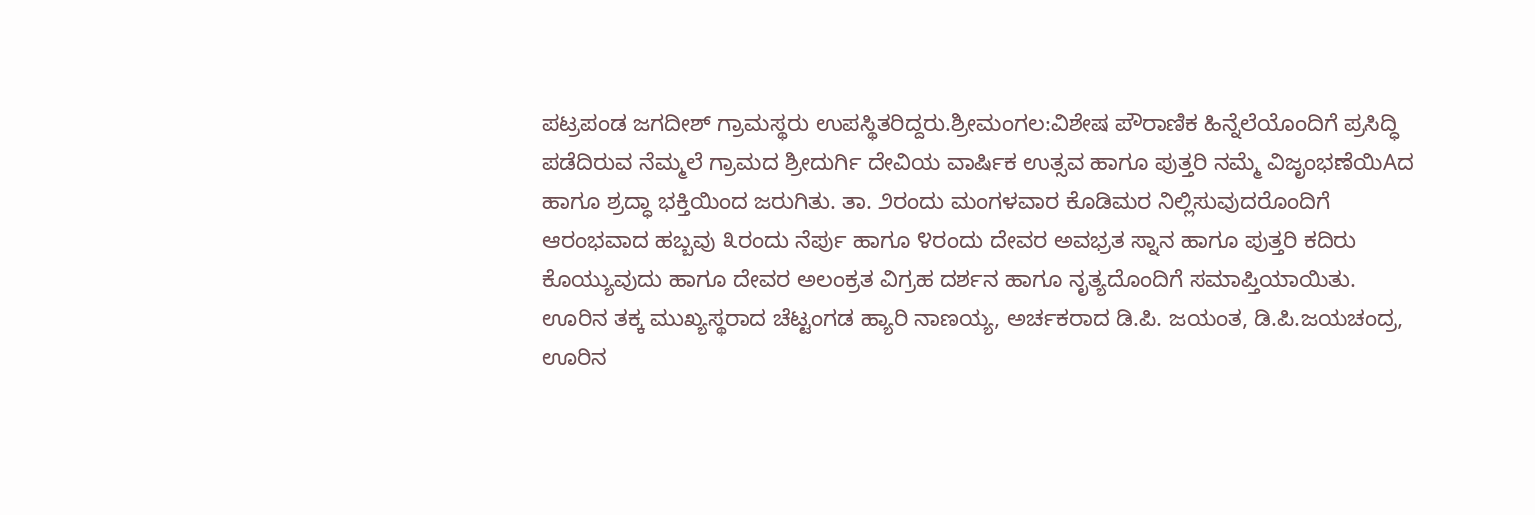ಪಟ್ರಪಂಡ ಜಗದೀಶ್ ಗ್ರಾಮಸ್ಥರು ಉಪಸ್ಥಿತರಿದ್ದರು.ಶ್ರೀಮಂಗಲ:ವಿಶೇಷ ಪೌರಾಣಿಕ ಹಿನ್ನೆಲೆಯೊಂದಿಗೆ ಪ್ರಸಿದ್ಧಿ ಪಡೆದಿರುವ ನೆಮ್ಮಲೆ ಗ್ರಾಮದ ಶ್ರೀದುರ್ಗಿ ದೇವಿಯ ವಾರ್ಷಿಕ ಉತ್ಸವ ಹಾಗೂ ಪುತ್ತರಿ ನಮ್ಮೆ ವಿಜೃಂಭಣೆಯಿAದ ಹಾಗೂ ಶ್ರದ್ಧಾ ಭಕ್ತಿಯಿಂದ ಜರುಗಿತು. ತಾ. ೨ರಂದು ಮಂಗಳವಾರ ಕೊಡಿಮರ ನಿಲ್ಲಿಸುವುದರೊಂದಿಗೆ ಆರಂಭವಾದ ಹಬ್ಬವು ೩ರಂದು ನೆರ್ಪು ಹಾಗೂ ೪ರಂದು ದೇವರ ಅವಭ್ರತ ಸ್ನಾನ ಹಾಗೂ ಪುತ್ತರಿ ಕದಿರು ಕೊಯ್ಯುವುದು ಹಾಗೂ ದೇವರ ಅಲಂಕ್ರತ ವಿಗ್ರಹ ದರ್ಶನ ಹಾಗೂ ನೃತ್ಯದೊಂದಿಗೆ ಸಮಾಪ್ತಿಯಾಯಿತು. ಊರಿನ ತಕ್ಕ ಮುಖ್ಯಸ್ಥರಾದ ಚೆಟ್ಟಂಗಡ ಹ್ಯಾರಿ ನಾಣಯ್ಯ, ಅರ್ಚಕರಾದ ಡಿ.ಪಿ. ಜಯಂತ, ಡಿ.ಪಿ.ಜಯಚಂದ್ರ, ಊರಿನ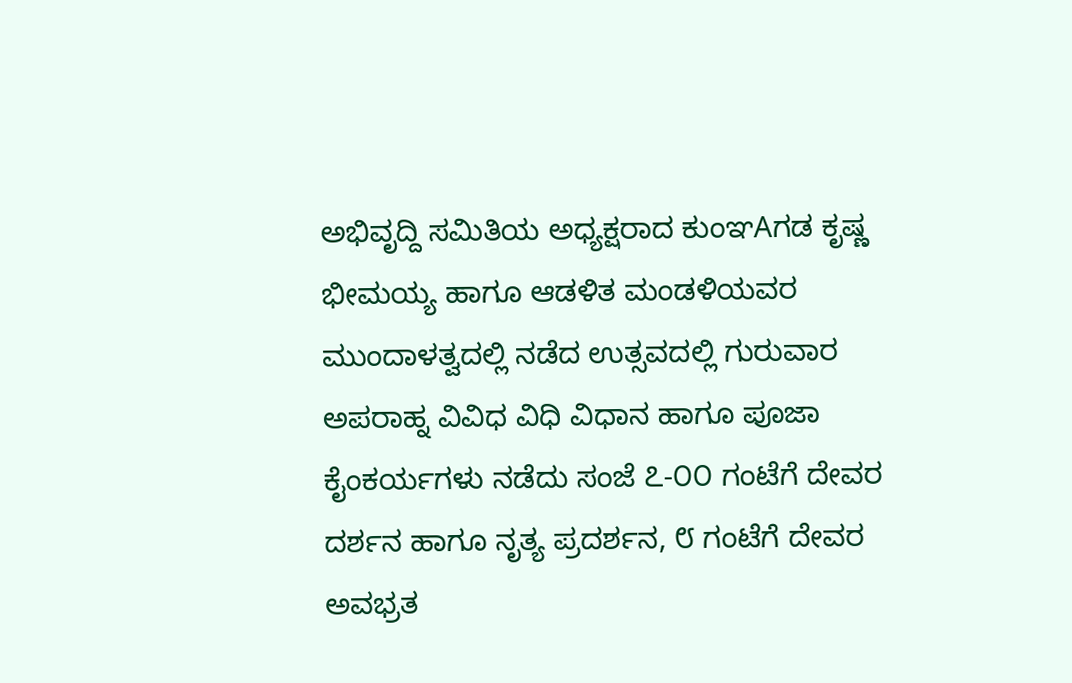ಅಭಿವೃದ್ದಿ ಸಮಿತಿಯ ಅಧ್ಯಕ್ಷರಾದ ಕುಂಞAಗಡ ಕೃಷ್ಣ ಭೀಮಯ್ಯ ಹಾಗೂ ಆಡಳಿತ ಮಂಡಳಿಯವರ ಮುಂದಾಳತ್ವದಲ್ಲಿ ನಡೆದ ಉತ್ಸವದಲ್ಲಿ ಗುರುವಾರ ಅಪರಾಹ್ನ ವಿವಿಧ ವಿಧಿ ವಿಧಾನ ಹಾಗೂ ಪೂಜಾ ಕೈಂಕರ್ಯಗಳು ನಡೆದು ಸಂಜೆ ೭-೦೦ ಗಂಟೆಗೆ ದೇವರ ದರ್ಶನ ಹಾಗೂ ನೃತ್ಯ ಪ್ರದರ್ಶನ, ೮ ಗಂಟೆಗೆ ದೇವರ ಅವಭ್ರತ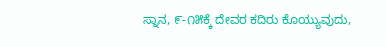ಸ್ನಾನ, ೯-೧೫ಕ್ಕೆ ದೇವರ ಕದಿರು ಕೊಯ್ಯುವುದು,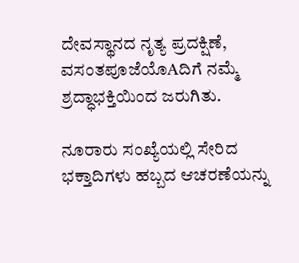ದೇವಸ್ಥಾನದ ನೃತ್ಯ ಪ್ರದಕ್ಷಿಣೆ, ವಸಂತಪೂಜೆಯೊAದಿಗೆ ನಮ್ಮೆ ಶ್ರದ್ಧಾಭಕ್ತಿಯಿಂದ ಜರುಗಿತು.

ನೂರಾರು ಸಂಖ್ಯೆಯಲ್ಲಿ ಸೇರಿದ ಭಕ್ತಾದಿಗಳು ಹಬ್ಬದ ಆಚರಣೆಯನ್ನು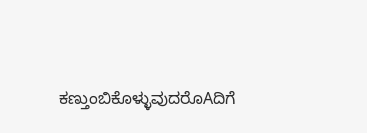ಕಣ್ತುಂಬಿಕೊಳ್ಳುವುದರೊAದಿಗೆ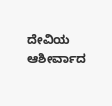ದೇವಿಯ ಆಶೀರ್ವಾದ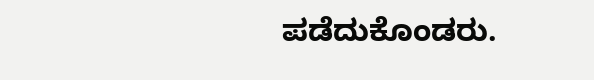ಪಡೆದುಕೊಂಡರು.